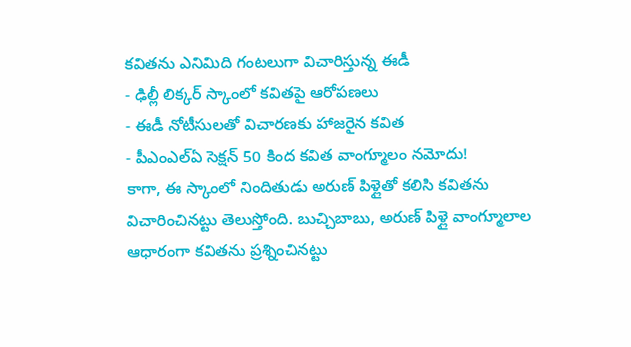కవితను ఎనిమిది గంటలుగా విచారిస్తున్న ఈడీ
- ఢిల్లీ లిక్కర్ స్కాంలో కవితపై ఆరోపణలు
- ఈడీ నోటీసులతో విచారణకు హాజరైన కవిత
- పీఎంఎల్ఏ సెక్షన్ 50 కింద కవిత వాంగ్మూలం నమోదు!
కాగా, ఈ స్కాంలో నిందితుడు అరుణ్ పిళ్లైతో కలిసి కవితను విచారించినట్టు తెలుస్తోంది. బుచ్చిబాబు, అరుణ్ పిళ్లై వాంగ్మూలాల ఆధారంగా కవితను ప్రశ్నించినట్టు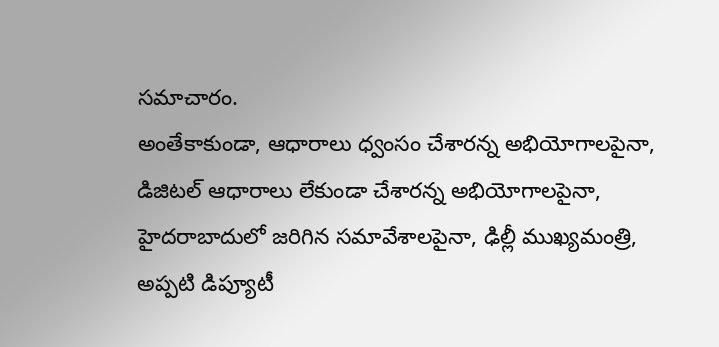సమాచారం.
అంతేకాకుండా, ఆధారాలు ధ్వంసం చేశారన్న అభియోగాలపైనా, డిజిటల్ ఆధారాలు లేకుండా చేశారన్న అభియోగాలపైనా, హైదరాబాదులో జరిగిన సమావేశాలపైనా, ఢిల్లీ ముఖ్యమంత్రి, అప్పటి డిప్యూటీ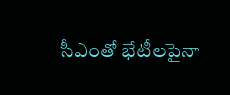సీఎంతో భేటీలపైనా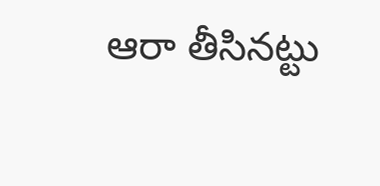ఆరా తీసినట్టు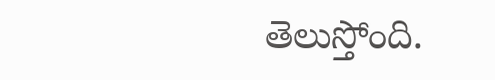తెలుస్తోంది.